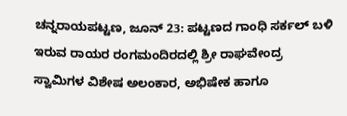ಚನ್ನರಾಯಪಟ್ಟಣ, ಜೂನ್ 23: ಪಟ್ಟಣದ ಗಾಂಧಿ ಸರ್ಕಲ್ ಬಳಿ ಇರುವ ರಾಯರ ರಂಗಮಂದಿರದಲ್ಲಿ ಶ್ರೀ ರಾಘವೇಂದ್ರ ಸ್ವಾಮಿಗಳ ವಿಶೇಷ ಅಲಂಕಾರ, ಅಭಿಷೇಕ ಹಾಗೂ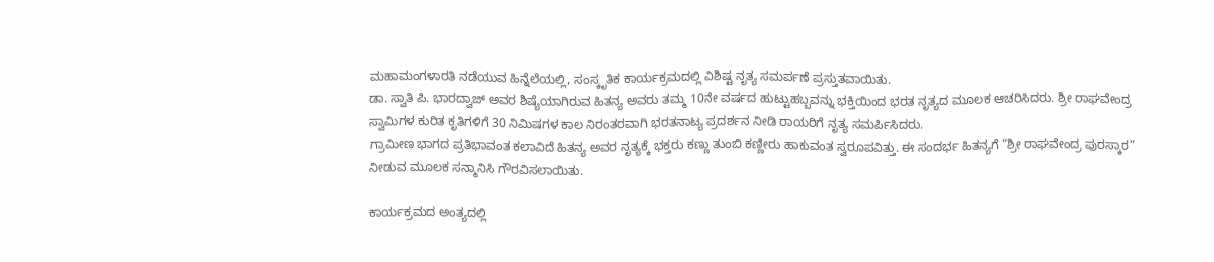ಮಹಾಮಂಗಳಾರತಿ ನಡೆಯುವ ಹಿನ್ನೆಲೆಯಲ್ಲಿ, ಸಂಸ್ಕೃತಿಕ ಕಾರ್ಯಕ್ರಮದಲ್ಲಿ ವಿಶಿಷ್ಟ ನೃತ್ಯ ಸಮರ್ಪಣೆ ಪ್ರಸ್ತುತವಾಯಿತು.
ಡಾ. ಸ್ವಾತಿ ಪಿ. ಭಾರದ್ವಾಜ್ ಅವರ ಶಿಷ್ಯೆಯಾಗಿರುವ ಹಿತನ್ಯ ಅವರು ತಮ್ಮ 10ನೇ ವರ್ಷದ ಹುಟ್ಟುಹಬ್ಬವನ್ನು ಭಕ್ತಿಯಿಂದ ಭರತ ನೃತ್ಯದ ಮೂಲಕ ಆಚರಿಸಿದರು. ಶ್ರೀ ರಾಘವೇಂದ್ರ ಸ್ವಾಮಿಗಳ ಕುರಿತ ಕೃತಿಗಳಿಗೆ 30 ನಿಮಿಷಗಳ ಕಾಲ ನಿರಂತರವಾಗಿ ಭರತನಾಟ್ಯ ಪ್ರದರ್ಶನ ನೀಡಿ ರಾಯರಿಗೆ ನೃತ್ಯ ಸಮರ್ಪಿಸಿದರು.
ಗ್ರಾಮೀಣ ಭಾಗದ ಪ್ರತಿಭಾವಂತ ಕಲಾವಿದೆ ಹಿತನ್ಯ ಅವರ ನೃತ್ಯಕ್ಕೆ ಭಕ್ತರು ಕಣ್ಣು ತುಂಬಿ ಕಣ್ಣೀರು ಹಾಕುವಂತ ಸ್ವರೂಪವಿತ್ತು. ಈ ಸಂದರ್ಭ ಹಿತನ್ಯಗೆ “ಶ್ರೀ ರಾಘವೇಂದ್ರ ಪುರಸ್ಕಾರ” ನೀಡುವ ಮೂಲಕ ಸನ್ಮಾನಿಸಿ ಗೌರವಿಸಲಾಯಿತು.

ಕಾರ್ಯಕ್ರಮದ ಅಂತ್ಯದಲ್ಲಿ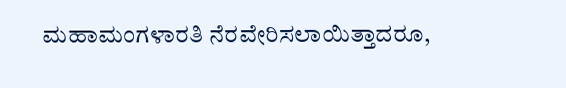ಮಹಾಮಂಗಳಾರತಿ ನೆರವೇರಿಸಲಾಯಿತ್ತಾದರೂ,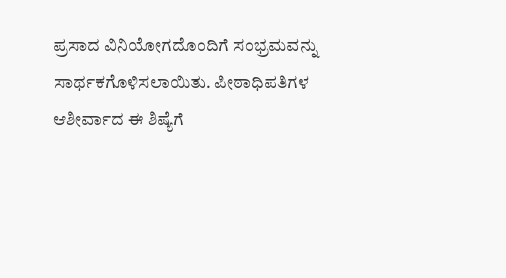ಪ್ರಸಾದ ವಿನಿಯೋಗದೊಂದಿಗೆ ಸಂಭ್ರಮವನ್ನು ಸಾರ್ಥಕಗೊಳಿಸಲಾಯಿತು. ಪೀಠಾಧಿಪತಿಗಳ ಆಶೀರ್ವಾದ ಈ ಶಿಷ್ಯೆಗೆ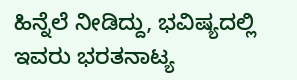ಹಿನ್ನೆಲೆ ನೀಡಿದ್ದು, ಭವಿಷ್ಯದಲ್ಲಿ ಇವರು ಭರತನಾಟ್ಯ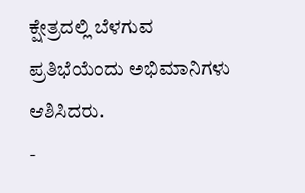ಕ್ಷೇತ್ರದಲ್ಲಿ ಬೆಳಗುವ ಪ್ರತಿಭೆಯೆಂದು ಅಭಿಮಾನಿಗಳು ಆಶಿಸಿದರು.
-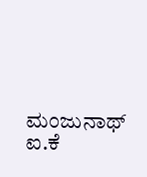ಮಂಜುನಾಥ್ ಐ.ಕೆ